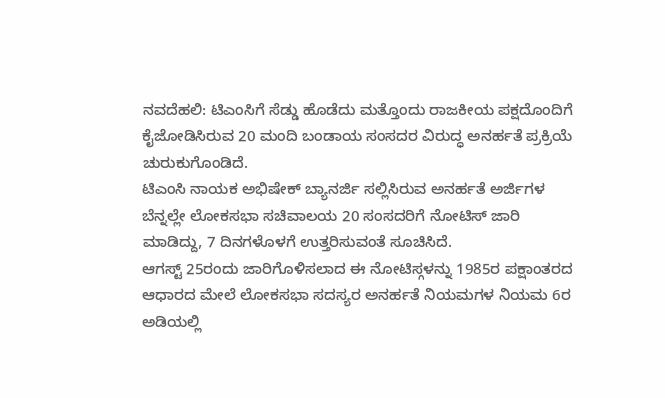ನವದೆಹಲಿ: ಟಿಎಂಸಿಗೆ ಸೆಡ್ಡು ಹೊಡೆದು ಮತ್ತೊಂದು ರಾಜಕೀಯ ಪಕ್ಷದೊಂದಿಗೆ ಕೈಜೋಡಿಸಿರುವ 20 ಮಂದಿ ಬಂಡಾಯ ಸಂಸದರ ವಿರುದ್ಧ ಅನರ್ಹತೆ ಪ್ರಕ್ರಿಯೆ ಚುರುಕುಗೊಂಡಿದೆ.
ಟಿಎಂಸಿ ನಾಯಕ ಅಭಿಷೇಕ್ ಬ್ಯಾನರ್ಜಿ ಸಲ್ಲಿಸಿರುವ ಅನರ್ಹತೆ ಅರ್ಜಿಗಳ ಬೆನ್ನಲ್ಲೇ ಲೋಕಸಭಾ ಸಚಿವಾಲಯ 20 ಸಂಸದರಿಗೆ ನೋಟಿಸ್ ಜಾರಿ ಮಾಡಿದ್ದು, 7 ದಿನಗಳೊಳಗೆ ಉತ್ತರಿಸುವಂತೆ ಸೂಚಿಸಿದೆ.
ಆಗಸ್ಟ್ 25ರಂದು ಜಾರಿಗೊಳಿಸಲಾದ ಈ ನೋಟಿಸ್ಗಳನ್ನು 1985ರ ಪಕ್ಷಾಂತರದ ಆಧಾರದ ಮೇಲೆ ಲೋಕಸಭಾ ಸದಸ್ಯರ ಅನರ್ಹತೆ ನಿಯಮಗಳ ನಿಯಮ 6ರ ಅಡಿಯಲ್ಲಿ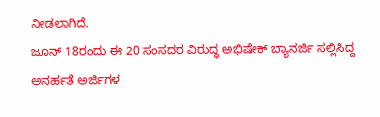ನೀಡಲಾಗಿದೆ.
ಜೂನ್ 18ರಂದು ಈ 20 ಸಂಸದರ ವಿರುದ್ಧ ಅಭಿಷೇಕ್ ಬ್ಯಾನರ್ಜಿ ಸಲ್ಲಿಸಿದ್ದ ಅನರ್ಹತೆ ಅರ್ಜಿಗಳ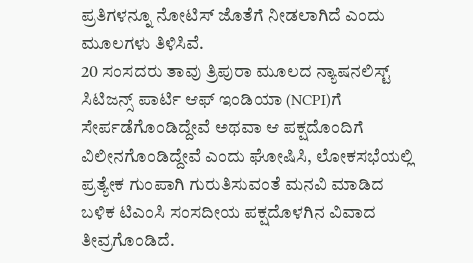ಪ್ರತಿಗಳನ್ನೂ ನೋಟಿಸ್ ಜೊತೆಗೆ ನೀಡಲಾಗಿದೆ ಎಂದು ಮೂಲಗಳು ತಿಳಿಸಿವೆ.
20 ಸಂಸದರು ತಾವು ತ್ರಿಪುರಾ ಮೂಲದ ನ್ಯಾಷನಲಿಸ್ಟ್ ಸಿಟಿಜನ್ಸ್ ಪಾರ್ಟಿ ಆಫ್ ಇಂಡಿಯಾ (NCPI)ಗೆ ಸೇರ್ಪಡೆಗೊಂಡಿದ್ದೇವೆ ಅಥವಾ ಆ ಪಕ್ಷದೊಂದಿಗೆ ವಿಲೀನಗೊಂಡಿದ್ದೇವೆ ಎಂದು ಘೋಷಿಸಿ, ಲೋಕಸಭೆಯಲ್ಲಿ ಪ್ರತ್ಯೇಕ ಗುಂಪಾಗಿ ಗುರುತಿಸುವಂತೆ ಮನವಿ ಮಾಡಿದ ಬಳಿಕ ಟಿಎಂಸಿ ಸಂಸದೀಯ ಪಕ್ಷದೊಳಗಿನ ವಿವಾದ ತೀವ್ರಗೊಂಡಿದೆ.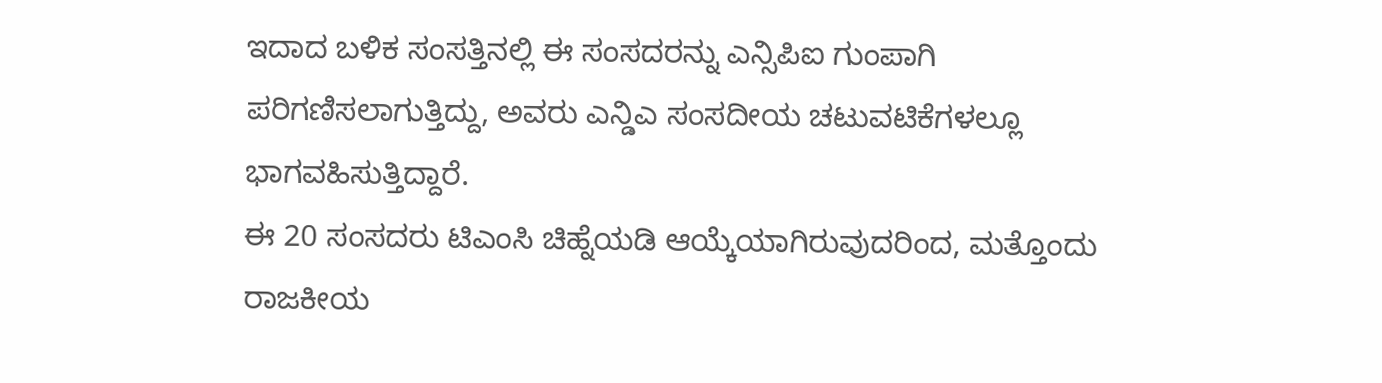ಇದಾದ ಬಳಿಕ ಸಂಸತ್ತಿನಲ್ಲಿ ಈ ಸಂಸದರನ್ನು ಎನ್ಸಿಪಿಐ ಗುಂಪಾಗಿ ಪರಿಗಣಿಸಲಾಗುತ್ತಿದ್ದು, ಅವರು ಎನ್ಡಿಎ ಸಂಸದೀಯ ಚಟುವಟಿಕೆಗಳಲ್ಲೂ ಭಾಗವಹಿಸುತ್ತಿದ್ದಾರೆ.
ಈ 20 ಸಂಸದರು ಟಿಎಂಸಿ ಚಿಹ್ನೆಯಡಿ ಆಯ್ಕೆಯಾಗಿರುವುದರಿಂದ, ಮತ್ತೊಂದು ರಾಜಕೀಯ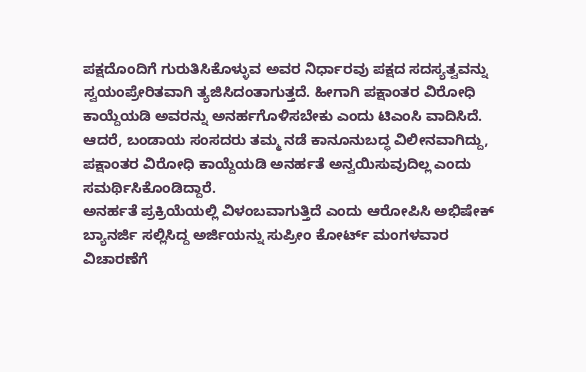ಪಕ್ಷದೊಂದಿಗೆ ಗುರುತಿಸಿಕೊಳ್ಳುವ ಅವರ ನಿರ್ಧಾರವು ಪಕ್ಷದ ಸದಸ್ಯತ್ವವನ್ನು ಸ್ವಯಂಪ್ರೇರಿತವಾಗಿ ತ್ಯಜಿಸಿದಂತಾಗುತ್ತದೆ. ಹೀಗಾಗಿ ಪಕ್ಷಾಂತರ ವಿರೋಧಿ ಕಾಯ್ದೆಯಡಿ ಅವರನ್ನು ಅನರ್ಹಗೊಳಿಸಬೇಕು ಎಂದು ಟಿಎಂಸಿ ವಾದಿಸಿದೆ.
ಆದರೆ, ಬಂಡಾಯ ಸಂಸದರು ತಮ್ಮ ನಡೆ ಕಾನೂನುಬದ್ಧ ವಿಲೀನವಾಗಿದ್ದು, ಪಕ್ಷಾಂತರ ವಿರೋಧಿ ಕಾಯ್ದೆಯಡಿ ಅನರ್ಹತೆ ಅನ್ವಯಿಸುವುದಿಲ್ಲ ಎಂದು ಸಮರ್ಥಿಸಿಕೊಂಡಿದ್ದಾರೆ.
ಅನರ್ಹತೆ ಪ್ರಕ್ರಿಯೆಯಲ್ಲಿ ವಿಳಂಬವಾಗುತ್ತಿದೆ ಎಂದು ಆರೋಪಿಸಿ ಅಭಿಷೇಕ್ ಬ್ಯಾನರ್ಜಿ ಸಲ್ಲಿಸಿದ್ದ ಅರ್ಜಿಯನ್ನು ಸುಪ್ರೀಂ ಕೋರ್ಟ್ ಮಂಗಳವಾರ ವಿಚಾರಣೆಗೆ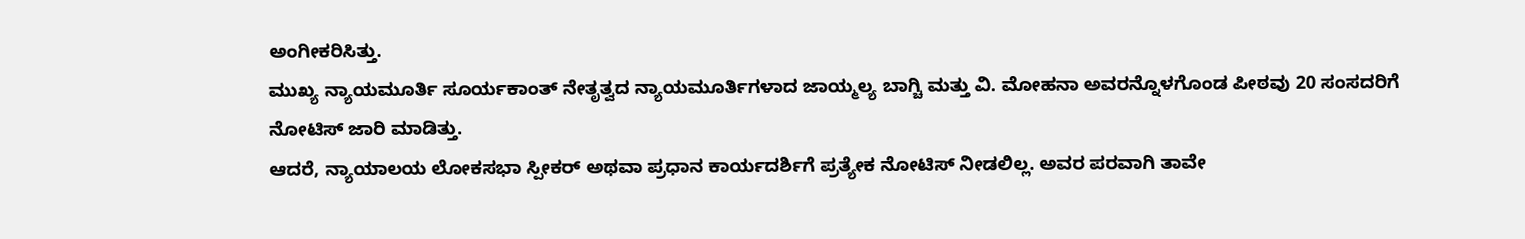ಅಂಗೀಕರಿಸಿತ್ತು.
ಮುಖ್ಯ ನ್ಯಾಯಮೂರ್ತಿ ಸೂರ್ಯಕಾಂತ್ ನೇತೃತ್ವದ ನ್ಯಾಯಮೂರ್ತಿಗಳಾದ ಜಾಯ್ಮಲ್ಯ ಬಾಗ್ಚಿ ಮತ್ತು ವಿ. ಮೋಹನಾ ಅವರನ್ನೊಳಗೊಂಡ ಪೀಠವು 20 ಸಂಸದರಿಗೆ ನೋಟಿಸ್ ಜಾರಿ ಮಾಡಿತ್ತು.
ಆದರೆ, ನ್ಯಾಯಾಲಯ ಲೋಕಸಭಾ ಸ್ಪೀಕರ್ ಅಥವಾ ಪ್ರಧಾನ ಕಾರ್ಯದರ್ಶಿಗೆ ಪ್ರತ್ಯೇಕ ನೋಟಿಸ್ ನೀಡಲಿಲ್ಲ. ಅವರ ಪರವಾಗಿ ತಾವೇ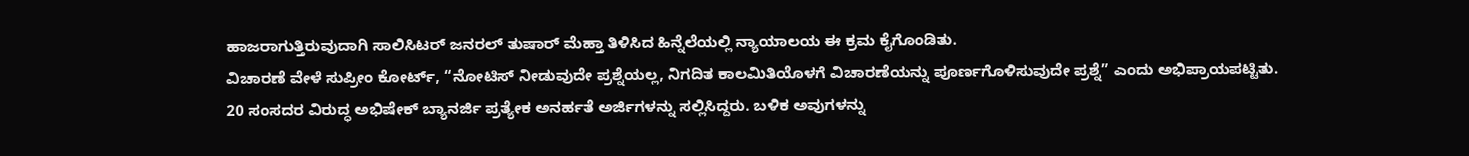ಹಾಜರಾಗುತ್ತಿರುವುದಾಗಿ ಸಾಲಿಸಿಟರ್ ಜನರಲ್ ತುಷಾರ್ ಮೆಹ್ತಾ ತಿಳಿಸಿದ ಹಿನ್ನೆಲೆಯಲ್ಲಿ ನ್ಯಾಯಾಲಯ ಈ ಕ್ರಮ ಕೈಗೊಂಡಿತು.
ವಿಚಾರಣೆ ವೇಳೆ ಸುಪ್ರೀಂ ಕೋರ್ಟ್, “ನೋಟಿಸ್ ನೀಡುವುದೇ ಪ್ರಶ್ನೆಯಲ್ಲ, ನಿಗದಿತ ಕಾಲಮಿತಿಯೊಳಗೆ ವಿಚಾರಣೆಯನ್ನು ಪೂರ್ಣಗೊಳಿಸುವುದೇ ಪ್ರಶ್ನೆ” ಎಂದು ಅಭಿಪ್ರಾಯಪಟ್ಟಿತು.
20 ಸಂಸದರ ವಿರುದ್ಧ ಅಭಿಷೇಕ್ ಬ್ಯಾನರ್ಜಿ ಪ್ರತ್ಯೇಕ ಅನರ್ಹತೆ ಅರ್ಜಿಗಳನ್ನು ಸಲ್ಲಿಸಿದ್ದರು. ಬಳಿಕ ಅವುಗಳನ್ನು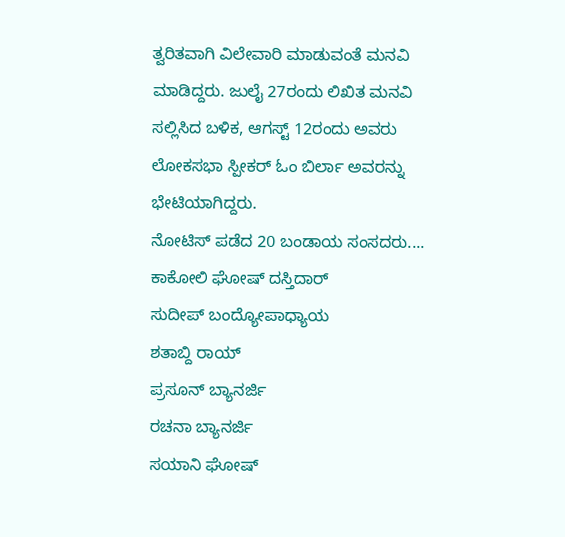ತ್ವರಿತವಾಗಿ ವಿಲೇವಾರಿ ಮಾಡುವಂತೆ ಮನವಿ ಮಾಡಿದ್ದರು. ಜುಲೈ 27ರಂದು ಲಿಖಿತ ಮನವಿ ಸಲ್ಲಿಸಿದ ಬಳಿಕ, ಆಗಸ್ಟ್ 12ರಂದು ಅವರು ಲೋಕಸಭಾ ಸ್ಪೀಕರ್ ಓಂ ಬಿರ್ಲಾ ಅವರನ್ನು ಭೇಟಿಯಾಗಿದ್ದರು.
ನೋಟಿಸ್ ಪಡೆದ 20 ಬಂಡಾಯ ಸಂಸದರು....
ಕಾಕೋಲಿ ಘೋಷ್ ದಸ್ತಿದಾರ್
ಸುದೀಪ್ ಬಂದ್ಯೋಪಾಧ್ಯಾಯ
ಶತಾಬ್ದಿ ರಾಯ್
ಪ್ರಸೂನ್ ಬ್ಯಾನರ್ಜಿ
ರಚನಾ ಬ್ಯಾನರ್ಜಿ
ಸಯಾನಿ ಘೋಷ್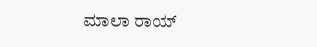ಮಾಲಾ ರಾಯ್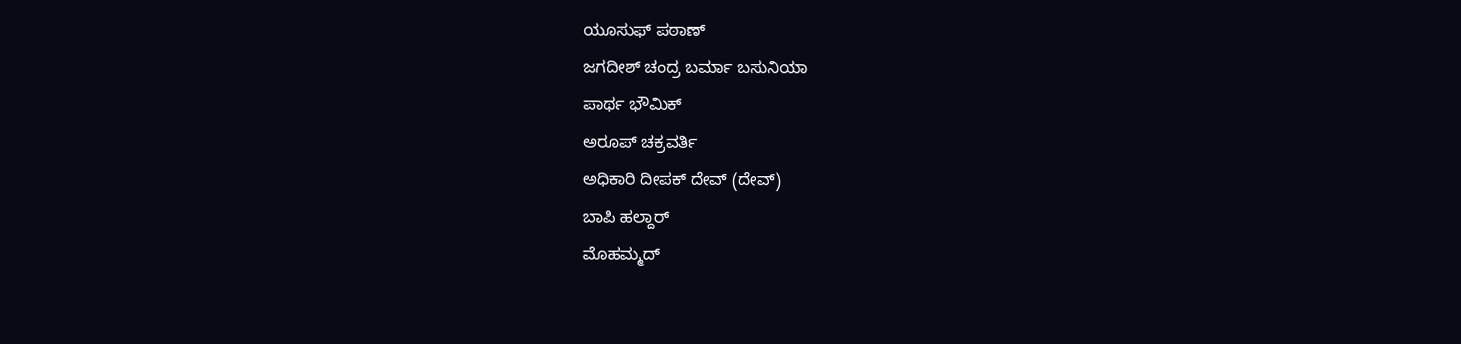ಯೂಸುಫ್ ಪಠಾಣ್
ಜಗದೀಶ್ ಚಂದ್ರ ಬರ್ಮಾ ಬಸುನಿಯಾ
ಪಾರ್ಥ ಭೌಮಿಕ್
ಅರೂಪ್ ಚಕ್ರವರ್ತಿ
ಅಧಿಕಾರಿ ದೀಪಕ್ ದೇವ್ (ದೇವ್)
ಬಾಪಿ ಹಲ್ದಾರ್
ಮೊಹಮ್ಮದ್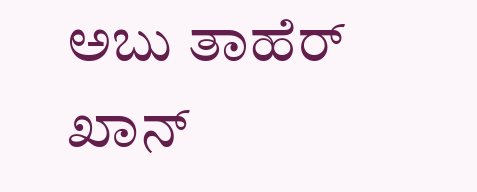ಅಬು ತಾಹೆರ್ ಖಾನ್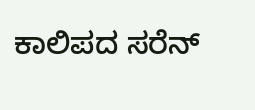ಕಾಲಿಪದ ಸರೆನ್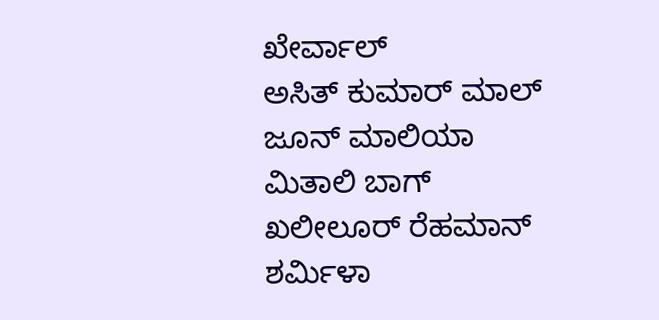ಖೇರ್ವಾಲ್
ಅಸಿತ್ ಕುಮಾರ್ ಮಾಲ್
ಜೂನ್ ಮಾಲಿಯಾ
ಮಿತಾಲಿ ಬಾಗ್
ಖಲೀಲೂರ್ ರೆಹಮಾನ್
ಶರ್ಮಿಳಾ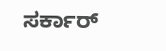ಸರ್ಕಾರ್